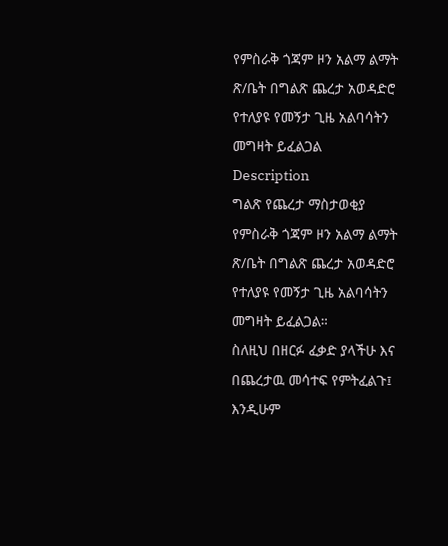የምስራቅ ጎጃም ዞን አልማ ልማት ጽ/ቤት በግልጽ ጨረታ አወዳድሮ የተለያዩ የመኝታ ጊዜ አልባሳትን መግዛት ይፈልጋል
Description
ግልጽ የጨረታ ማስታወቂያ
የምስራቅ ጎጃም ዞን አልማ ልማት ጽ/ቤት በግልጽ ጨረታ አወዳድሮ የተለያዩ የመኝታ ጊዜ አልባሳትን መግዛት ይፈልጋል።
ስለዚህ በዘርፉ ፈቃድ ያላችሁ እና በጨረታዉ መሳተፍ የምትፈልጉ፤ እንዲሁም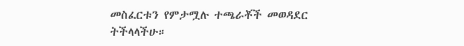መስፈርቱን የምታሟሉ ተጫራቾች መወዳደር ትችላላችሁ።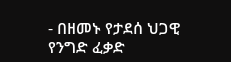- በዘመኑ የታደሰ ህጋዊ የንግድ ፈቃድ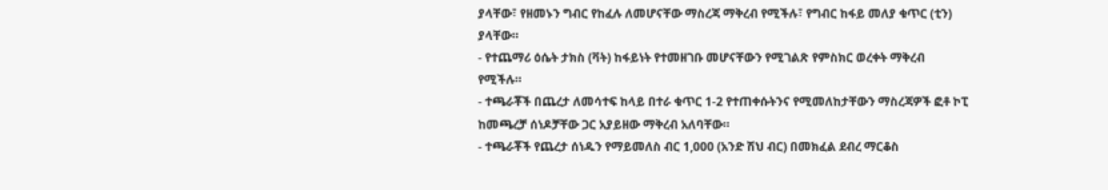ያላቸው፣ የዘመኑን ግብር የከፈሉ ለመሆናቸው ማስረጃ ማቅረብ የሚችሉ፣ የግብር ከፋይ መለያ ቁጥር (ቲን) ያላቸው።
- የተጨማሪ ዕሴት ታክስ (ቫት) ከፋይነት የተመዘገቡ መሆናቸውን የሚገልጽ የምስክር ወረቀት ማቅረብ የሚችሉ።
- ተጫራቾች በጨረታ ለመሳተፍ ከላይ በተራ ቁጥር 1-2 የተጠቀሱትንና የሚመለከታቸውን ማስረጃዎች ፎቶ ኮፒ ከመጫረቻ ሰነዶቻቸው ጋር አያይዘው ማቅረብ አለባቸው።
- ተጫራቾች የጨረታ ሰነዱን የማይመለስ ብር 1,000 (አንድ ሽህ ብር) በመክፈል ደብረ ማርቆስ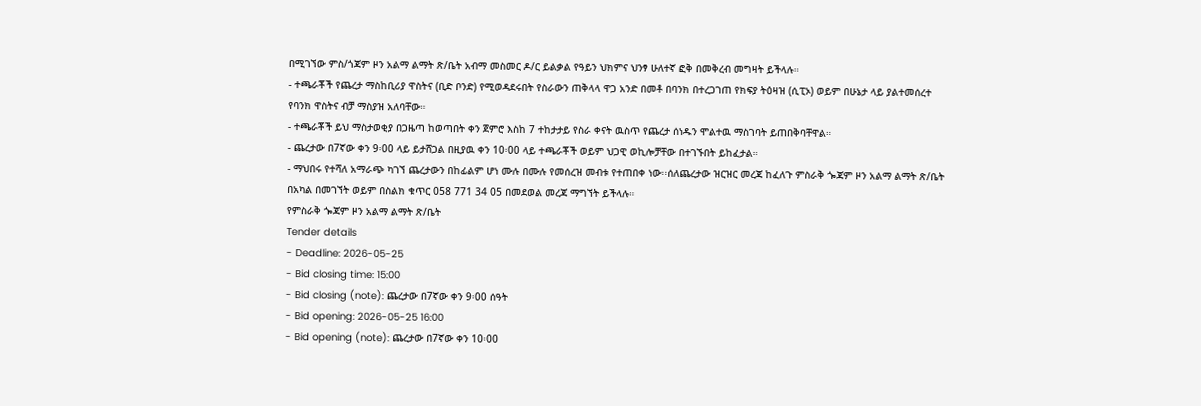በሚገኘው ምስ/ጎጃም ዞን አልማ ልማት ጽ/ቤት አብማ መስመር ዶ/ር ይልቃል የዓይን ህክምና ህንፃ ሁለተኛ ፎቅ በመቅረብ መግዛት ይችላሉ።
- ተጫራቾች የጨረታ ማስከቢሪያ ዋስትና (ቢድ ቦንድ) የሚወዳደሩበት የስራውን ጠቅላላ ዋጋ አንድ በመቶ በባንክ በተረጋገጠ የክፍያ ትዕዛዝ (ሲፒኦ) ወይም በሁኔታ ላይ ያልተመሰረተ የባንክ ዋስትና ብቻ ማስያዝ አለባቸው።
- ተጫራቾች ይህ ማስታወቂያ በጋዜጣ ከወጣበት ቀን ጀምሮ እስከ 7 ተከታታይ የስራ ቀናት ዉስጥ የጨረታ ሰነዱን ሞልተዉ ማስገባት ይጠበቅባቸዋል።
- ጨረታው በ7ኛው ቀን 9፡00 ላይ ይታሸጋል በዚያዉ ቀን 10፡00 ላይ ተጫራቾች ወይም ህጋዊ ወኪሎቻቸው በተገኙበት ይከፈታል።
- ማህበሩ የተሻለ አማራጭ ካገኘ ጨረታውን በከፊልም ሆነ ሙሉ በሙሉ የመሰረዝ መብቱ የተጠበቀ ነው፡፡ሰለጨረታው ዝርዝር መረጃ ከፈለጉ ምስራቅ ጐጃም ዞን አልማ ልማት ጽ/ቤት በአካል በመገኘት ወይም በስልክ ቁጥር 058 771 34 05 በመደወል መረጃ ማግኘት ይችላሉ።
የምስራቅ ጐጃም ዞን አልማ ልማት ጽ/ቤት
Tender details
- Deadline: 2026-05-25
- Bid closing time: 15:00
- Bid closing (note): ጨረታው በ7ኛው ቀን 9፡00 ሰዓት
- Bid opening: 2026-05-25 16:00
- Bid opening (note): ጨረታው በ7ኛው ቀን 10፡00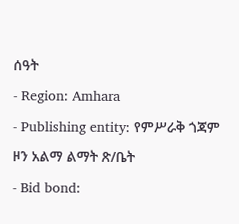ሰዓት
- Region: Amhara
- Publishing entity: የምሥራቅ ጎጃም ዞን አልማ ልማት ጽ/ቤት
- Bid bond: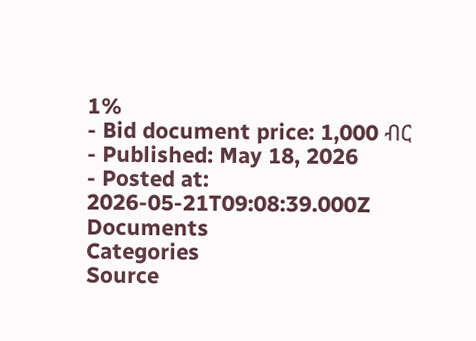1%
- Bid document price: 1,000 ብር
- Published: May 18, 2026
- Posted at: 2026-05-21T09:08:39.000Z
Documents
Categories
Source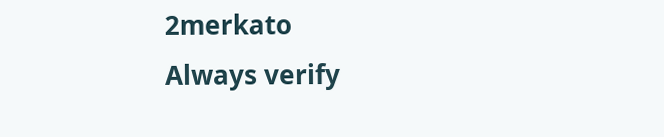2merkato
Always verify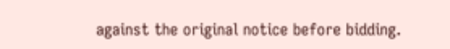against the original notice before bidding.